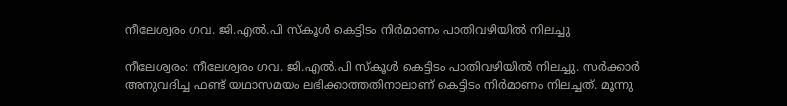നീലേശ്വരം ഗവ. ജി.എൽ.പി സ്കൂൾ കെട്ടിടം നിർമാണം പാതിവഴിയിൽ നിലച്ചു

നീലേശ്വരം: നീലേശ്വരം ഗവ. ജി.എൽ.പി സ്കൂൾ കെട്ടിടം പാതിവഴിയിൽ നിലച്ചു. സർക്കാർ അനുവദിച്ച ഫണ്ട് യഥാസമയം ലഭിക്കാത്തതിനാലാണ് കെട്ടിടം നിർമാണം നിലച്ചത്. മൂന്നു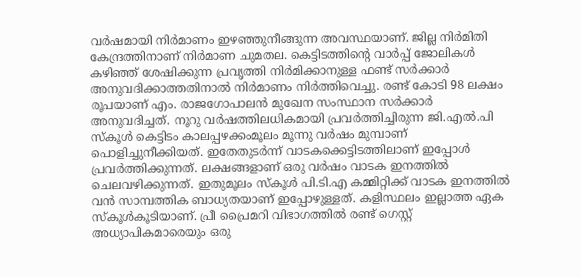വർഷമായി നിർമാണം ഇഴഞ്ഞുനീങ്ങുന്ന അവസ്ഥയാണ്. ജില്ല നിർമിതി കേന്ദ്രത്തിനാണ് നിർമാണ ചുമതല. കെട്ടിടത്തിന്റെ വാർപ്പ് ജോലികൾ കഴിഞ്ഞ് ശേഷിക്കുന്ന പ്രവൃത്തി നിർമിക്കാനുള്ള ഫണ്ട് സർക്കാർ അനുവദിക്കാത്തതിനാൽ നിർമാണം നിർത്തിവെച്ചു. രണ്ട് കോടി 98 ലക്ഷം രൂപയാണ് എം. രാജഗോപാലൻ മുഖേന സംസ്ഥാന സർക്കാർ അനുവദിച്ചത്. നൂറു വർഷത്തിലധികമായി പ്രവർത്തിച്ചിരുന്ന ജി.എൽ.പി സ്കൂൾ കെട്ടിടം കാലപ്പഴക്കംമൂലം മൂന്നു വർഷം മുമ്പാണ് പൊളിച്ചുനീക്കിയത്. ഇതേതുടർന്ന് വാടകക്കെട്ടിടത്തിലാണ് ഇപ്പോൾ പ്രവർത്തിക്കുന്നത്. ലക്ഷങ്ങളാണ് ഒരു വർഷം വാടക ഇനത്തിൽ ചെലവഴിക്കുന്നത്. ഇതുമൂലം സ്കൂൾ പി.ടി.എ കമ്മിറ്റിക്ക് വാടക ഇനത്തിൽ വൻ സാമ്പത്തിക ബാധ്യതയാണ് ഇപ്പോഴുള്ളത്. കളിസ്ഥലം ഇല്ലാത്ത ഏക സ്കൂൾകൂടിയാണ്. പ്രീ പ്രൈമറി വിഭാഗത്തിൽ രണ്ട് ഗെസ്റ്റ് അധ്യാപികമാരെയും ഒരു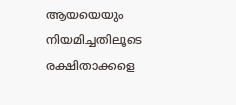ആയയെയും നിയമിച്ചതിലൂടെ രക്ഷിതാക്കളെ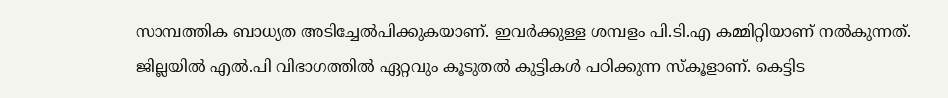സാമ്പത്തിക ബാധ്യത അടിച്ചേൽപിക്കുകയാണ്‌. ഇവർക്കുള്ള ശമ്പളം പി.ടി.എ കമ്മിറ്റിയാണ് നൽകുന്നത്. ജില്ലയിൽ എൽ.പി വിഭാഗത്തിൽ ഏറ്റവും കൂടുതൽ കുട്ടികൾ പഠിക്കുന്ന സ്കൂളാണ്. കെട്ടിട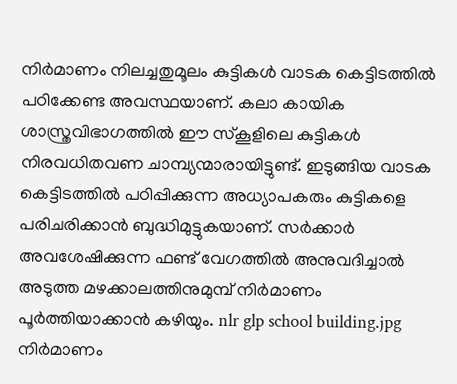നിർമാണം നിലച്ചതുമൂലം കുട്ടികൾ വാടക കെട്ടിടത്തിൽ പഠിക്കേണ്ട അവസ്ഥയാണ്. കലാ കായിക ശാസ്ത്രവിഭാഗത്തിൽ ഈ സ്കൂളിലെ കുട്ടികൾ നിരവധിതവണ ചാമ്പ്യന്മാരായിട്ടുണ്ട്. ഇടുങ്ങിയ വാടക കെട്ടിടത്തിൽ പഠിപ്പിക്കുന്ന അധ്യാപകരും കുട്ടികളെ പരിചരിക്കാൻ ബുദ്ധിമുട്ടുകയാണ്. സർക്കാർ അവശേഷിക്കുന്ന ഫണ്ട് വേഗത്തിൽ അനുവദിച്ചാൽ അടുത്ത മഴക്കാലത്തിനുമുമ്പ് നിർമാണം പൂർത്തിയാക്കാൻ കഴിയും. nlr glp school building.jpg നിർമാണം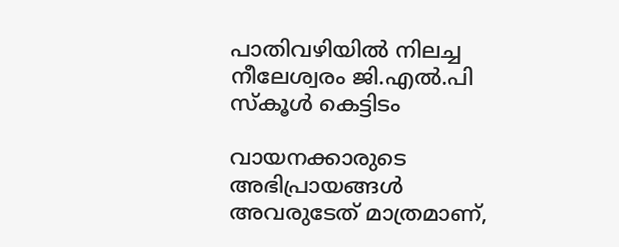പാതിവഴിയിൽ നിലച്ച നീലേശ്വരം ജി.എൽ.പി സ്കൂൾ കെട്ടിടം

വായനക്കാരുടെ അഭിപ്രായങ്ങള്‍ അവരുടേത് മാത്രമാണ്,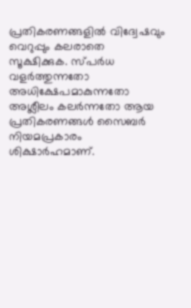പ്രതികരണങ്ങളിൽ വിദ്വേഷവും വെറുപ്പും കലരാതെ സൂക്ഷിക്കുക. സ്പർധ വളർത്തുന്നതോ അധിക്ഷേപമാകുന്നതോ അശ്ലീലം കലർന്നതോ ആയ പ്രതികരണങ്ങൾ സൈബർ നിയമപ്രകാരം ശിക്ഷാർഹമാണ്.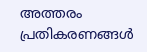അത്തരം പ്രതികരണങ്ങൾ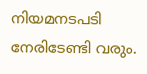നിയമനടപടി നേരിടേണ്ടി വരും.